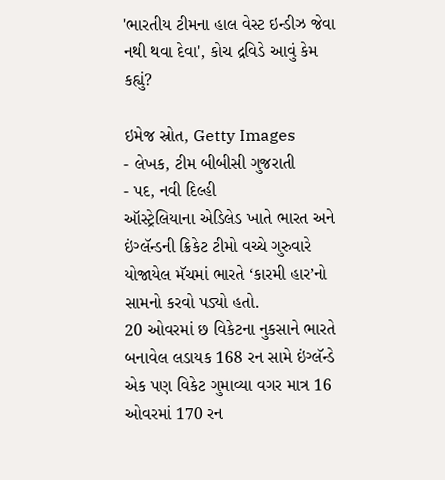'ભારતીય ટીમના હાલ વેસ્ટ ઇન્ડીઝ જેવા નથી થવા દેવા', કોચ દ્રવિડે આવું કેમ કહ્યું?

ઇમેજ સ્રોત, Getty Images
- લેખક, ટીમ બીબીસી ગુજરાતી
- પદ, નવી દિલ્હી
ઑસ્ટ્રેલિયાના એડિલેડ ખાતે ભારત અને ઇંગ્લૅન્ડની ક્રિકેટ ટીમો વચ્ચે ગુરુવારે યોજાયેલ મૅચમાં ભારતે ‘કારમી હાર’નો સામનો કરવો પડ્યો હતો.
20 ઓવરમાં છ વિકેટના નુકસાને ભારતે બનાવેલ લડાયક 168 રન સામે ઇંગ્લૅન્ડે એક પણ વિકેટ ગુમાવ્યા વગર માત્ર 16 ઓવરમાં 170 રન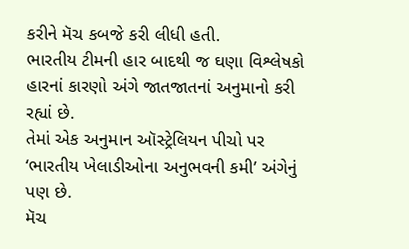કરીને મૅચ કબજે કરી લીધી હતી.
ભારતીય ટીમની હાર બાદથી જ ઘણા વિશ્લેષકો હારનાં કારણો અંગે જાતજાતનાં અનુમાનો કરી રહ્યાં છે.
તેમાં એક અનુમાન ઑસ્ટ્રેલિયન પીચો પર ‘ભારતીય ખેલાડીઓના અનુભવની કમી’ અંગેનું પણ છે.
મૅચ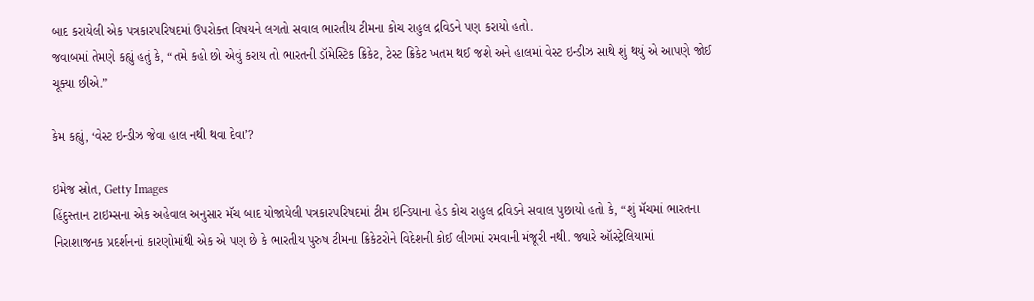બાદ કરાયેલી એક પત્રકારપરિષદમાં ઉપરોક્ત વિષયને લગતો સવાલ ભારતીય ટીમના કોચ રાહુલ દ્રવિડને પણ કરાયો હતો.
જવાબમાં તેમણે કહ્યું હતું કે, “તમે કહો છો એવું કરાય તો ભારતની ડૉમેસ્ટિક ક્રિકેટ, ટેસ્ટ ક્રિકેટ ખતમ થઈ જશે અને હાલમાં વેસ્ટ ઇન્ડીઝ સાથે શું થયું એ આપણે જોઈ ચૂક્યા છીએ.”

કેમ કહ્યું, ‘વેસ્ટ ઇન્ડીઝ જેવા હાલ નથી થવા દેવા’?

ઇમેજ સ્રોત, Getty Images
હિંદુસ્તાન ટાઇમ્સના એક અહેવાલ અનુસાર મૅચ બાદ યોજાયેલી પત્રકારપરિષદમાં ટીમ ઇન્ડિયાના હેડ કોચ રાહુલ દ્રવિડને સવાલ પુછાયો હતો કે, “શું મૅચમાં ભારતના નિરાશાજનક પ્રદર્શનનાં કારણોમાંથી એક એ પણ છે કે ભારતીય પુરુષ ટીમના ક્રિકેટરોને વિદેશની કોઈ લીગમાં રમવાની મંજૂરી નથી. જ્યારે ઑસ્ટ્રેલિયામાં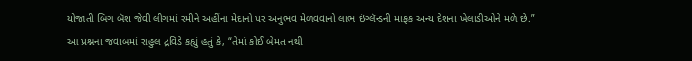યોજાતી બિગ બૅશ જેવી લીગમાં રમીને અહીંના મેદાનો પર અનુભવ મેળવવાનો લાભ ઇંગ્લૅન્ડની માફક અન્ય દેશના ખેલાડીઓને મળે છે.”
આ પ્રશ્નના જવાબમાં રાહુલ દ્રવિડે કહ્યું હતું કે, “તેમાં કોઈ બેમત નથી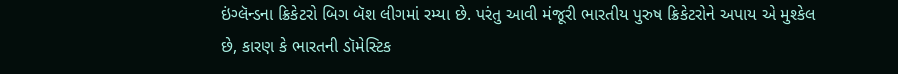ઇંગ્લૅન્ડના ક્રિકેટરો બિગ બૅશ લીગમાં રમ્યા છે. પરંતુ આવી મંજૂરી ભારતીય પુરુષ ક્રિકેટરોને અપાય એ મુશ્કેલ છે, કારણ કે ભારતની ડૉમેસ્ટિક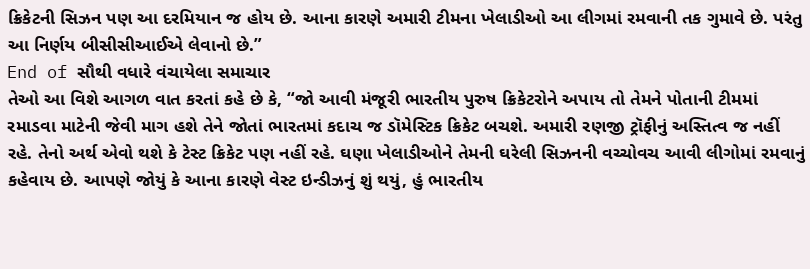ક્રિકેટની સિઝન પણ આ દરમિયાન જ હોય છે. આના કારણે અમારી ટીમના ખેલાડીઓ આ લીગમાં રમવાની તક ગુમાવે છે. પરંતુ આ નિર્ણય બીસીસીઆઈએ લેવાનો છે.”
End of સૌથી વધારે વંચાયેલા સમાચાર
તેઓ આ વિશે આગળ વાત કરતાં કહે છે કે, “જો આવી મંજૂરી ભારતીય પુરુષ ક્રિકેટરોને અપાય તો તેમને પોતાની ટીમમાં રમાડવા માટેની જેવી માગ હશે તેને જોતાં ભારતમાં કદાચ જ ડૉમેસ્ટિક ક્રિકેટ બચશે. અમારી રણજી ટ્રૉફીનું અસ્તિત્વ જ નહીં રહે. તેનો અર્થ એવો થશે કે ટેસ્ટ ક્રિકેટ પણ નહીં રહે. ઘણા ખેલાડીઓને તેમની ઘરેલી સિઝનની વચ્ચોવચ આવી લીગોમાં રમવાનું કહેવાય છે. આપણે જોયું કે આના કારણે વેસ્ટ ઇન્ડીઝનું શું થયું, હું ભારતીય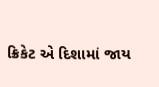ક્રિકેટ એ દિશામાં જાય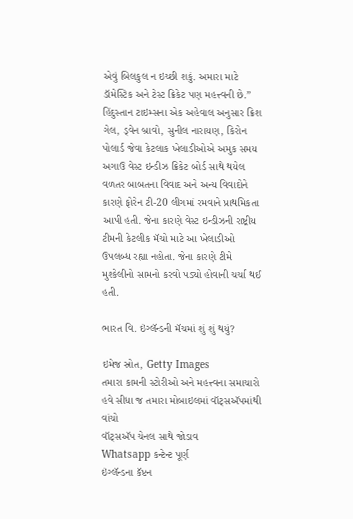એવું બિલકુલ ન ઇચ્છી શકું. અમારા માટે ડૉમેસ્ટિક અને ટેસ્ટ ક્રિકેટ પણ મહત્ત્વની છે.”
હિંદુસ્તાન ટાઇમ્સના એક અહેવાલ અનુસાર ક્રિશ ગેલ, ડ્વેન બ્રાવો, સુનીલ નારાયણ, કિરોન પોલાર્ડ જેવા કેટલાક ખેલાડીઓએ અમુક સમય અગાઉ વેસ્ટ ઇન્ડીઝ ક્રિકેટ બોર્ડ સાથે થયેલ વળતર બાબતના વિવાદ અને અન્ય વિવાદોને કારણે ફોરેન ટી-20 લીગમાં રમવાને પ્રાથમિકતા આપી હતી. જેના કારણે વેસ્ટ ઇન્ડીઝની રાષ્ટ્રીય ટીમની કેટલીક મૅચો માટે આ ખેલાડીઓ ઉપલબ્ધ રહ્યા નહોતા. જેના કારણે ટીમે મુશ્કેલીનો સામનો કરવો પડ્યો હોવાની ચર્ચા થઈ હતી.

ભારત વિ. ઇંગ્લૅન્ડની મૅચમાં શું શું થયું?

ઇમેજ સ્રોત, Getty Images
તમારા કામની સ્ટોરીઓ અને મહત્ત્વના સમાચારો હવે સીધા જ તમારા મોબાઇલમાં વૉટ્સઍપમાંથી વાંચો
વૉટ્સઍપ ચેનલ સાથે જોડાવ
Whatsapp કન્ટેન્ટ પૂર્ણ
ઇંગ્લૅન્ડના કૅપ્ટન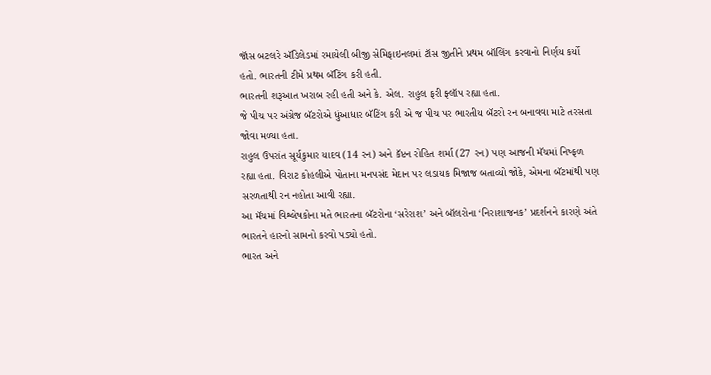જૉસ બટલરે ઍડિલેડમાં રમાયેલી બીજી સેમિફાઇનલમાં ટૉસ જીતીને પ્રથમ બૉલિંગ કરવાનો નિર્ણય કર્યો હતો. ભારતની ટીમે પ્રથમ બૅટિંગ કરી હતી.
ભારતની શરૂઆત ખરાબ રહી હતી અને કે. એલ. રાહુલ ફરી ફ્લૉપ રહ્યા હતા.
જે પીચ પર અંગ્રેજ બૅટરોએ ધુંઆધાર બૅટિંગ કરી એ જ પીચ પર ભારતીય બૅટરો રન બનાવવા માટે તરસતા જોવા મળ્યા હતા.
રાહુલ ઉપરાંત સૂર્યકુમાર યાદવ (14 રન) અને કૅપ્ટન રોહિત શર્મા (27 રન) પણ આજની મૅચમાં નિષ્ફળ રહ્યા હતા. વિરાટ કોહલીએ પોતાના મનપસંદ મેદાન પર લડાયક મિજાજ બતાવ્યો જોકે, એમના બૅટમાંથી પણ સરળતાથી રન નહોતા આવી રહ્યા.
આ મૅચમાં વિશ્લેષકોના મતે ભારતના બૅટરોના ‘સરેરાશ’ અને બૉલરોના ‘નિરાશાજનક’ પ્રદર્શનને કારણે અંતે ભારતને હારનો સામનો કરવો પડ્યો હતો.
ભારત અને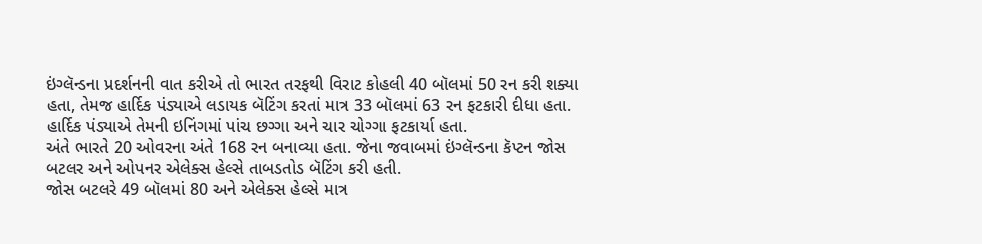ઇંગ્લૅન્ડના પ્રદર્શનની વાત કરીએ તો ભારત તરફથી વિરાટ કોહલી 40 બૉલમાં 50 રન કરી શક્યા હતા, તેમજ હાર્દિક પંડ્યાએ લડાયક બૅટિંગ કરતાં માત્ર 33 બૉલમાં 63 રન ફટકારી દીધા હતા. હાર્દિક પંડ્યાએ તેમની ઇનિંગમાં પાંચ છગ્ગા અને ચાર ચોગ્ગા ફટકાર્યા હતા.
અંતે ભારતે 20 ઓવરના અંતે 168 રન બનાવ્યા હતા. જેના જવાબમાં ઇંગ્લૅન્ડના કૅપ્ટન જોસ બટલર અને ઓપનર એલેક્સ હેલ્સે તાબડતોડ બૅટિંગ કરી હતી.
જોસ બટલરે 49 બૉલમાં 80 અને એલેક્સ હેલ્સે માત્ર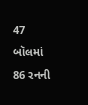47 બૉલમાં 86 રનની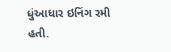ધુંઆધાર ઇનિંગ રમી હતી.